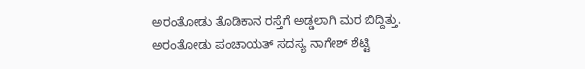ಅರಂತೋಡು ತೊಡಿಕಾನ ರಸ್ತೆಗೆ ಅಡ್ಡಲಾಗಿ ಮರ ಬಿದ್ದಿತ್ತು. ಅರಂತೋಡು ಪಂಚಾಯತ್ ಸದಸ್ಯ ನಾಗೇಶ್ ಶೆಟ್ಟಿ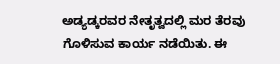ಅಡ್ಯಡ್ಕರವರ ನೇತೃತ್ವದಲ್ಲಿ ಮರ ತೆರವು ಗೊಳಿಸುವ ಕಾರ್ಯ ನಡೆಯಿತು. ಈ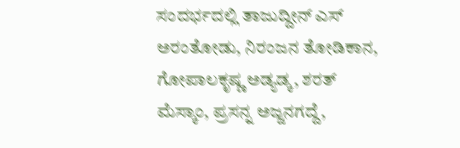ಸಂದರ್ಭದಲ್ಲಿ ತಾಜುದ್ದೀನ್ ಎಸ್ ಅರಂತೋಡು, ನಿರಂಜನ ತೋಡಿಕಾನ, ಗೋಪಾಲಕೃಷ್ಣ ಅಡ್ಯಡ್ಕ, ಶರತ್ ಮೆಸ್ಕಾಂ, ಪ್ರಸನ್ನ ಅಜ್ಜನಗದ್ದೆ,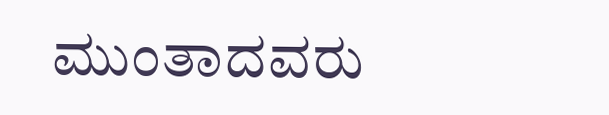ಮುಂತಾದವರು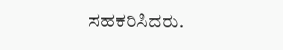ಸಹಕರಿಸಿದರು.